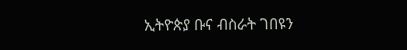ኢትዮጵያ ቡና ብስራት ገበዩን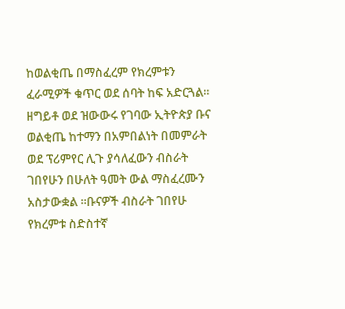ከወልቂጤ በማስፈረም የክረምቱን ፈራሚዎች ቁጥር ወደ ሰባት ከፍ አድርጓል።
ዘግይቶ ወደ ዝውውሩ የገባው ኢትዮጵያ ቡና ወልቂጤ ከተማን በአምበልነት በመምራት ወደ ፕሪምየር ሊጉ ያሳለፈውን ብስራት ገበየሁን በሁለት ዓመት ውል ማስፈረሙን አስታውቋል ።ቡናዎች ብስራት ገበየሁ የክረምቱ ስድስተኛ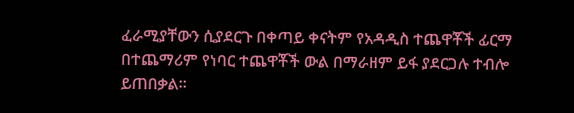ፈራሚያቸውን ሲያደርጉ በቀጣይ ቀናትም የአዳዲስ ተጨዋቾች ፊርማ በተጨማሪም የነባር ተጨዋቾች ውል በማራዘም ይፋ ያደርጋሉ ተብሎ ይጠበቃል።